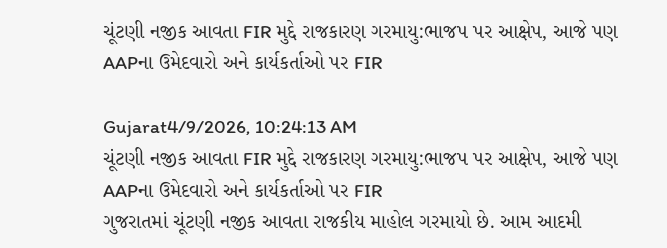ચૂંટણી નજીક આવતા FIR મુદ્દે રાજકારણ ગરમાયુ:ભાજપ પર આક્ષેપ, આજે પણ AAPના ઉમેદવારો અને કાર્યકર્તાઓ પર FIR

Gujarat4/9/2026, 10:24:13 AM
ચૂંટણી નજીક આવતા FIR મુદ્દે રાજકારણ ગરમાયુ:ભાજપ પર આક્ષેપ, આજે પણ AAPના ઉમેદવારો અને કાર્યકર્તાઓ પર FIR
ગુજરાતમાં ચૂંટણી નજીક આવતા રાજકીય માહોલ ગરમાયો છે. આમ આદમી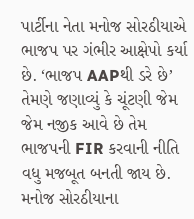પાર્ટીના નેતા મનોજ સોરઠીયાએ ભાજપ પર ગંભીર આક્ષેપો કર્યા છે. ‘ભાજપ AAPથી ડરે છે’ તેમણે જણાવ્યું કે ચૂંટણી જેમ જેમ નજીક આવે છે તેમ ભાજપની FIR કરવાની નીતિ વધુ મજબૂત બનતી જાય છે. મનોજ સોરઠીયાના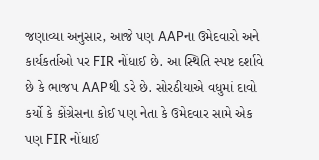જણાવ્યા અનુસાર, આજે પણ AAPના ઉમેદવારો અને કાર્યકર્તાઓ પર FIR નોંધાઈ છે. આ સ્થિતિ સ્પષ્ટ દર્શાવે છે કે ભાજપ AAPથી ડરે છે. સોરઠીયાએ વધુમાં દાવો કર્યો કે કોંગ્રેસના કોઈ પણ નેતા કે ઉમેદવાર સામે એક પણ FIR નોંધાઈ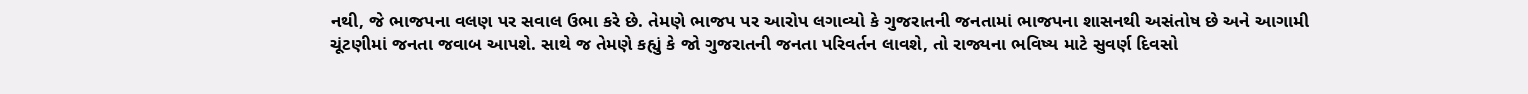નથી, જે ભાજપના વલણ પર સવાલ ઉભા કરે છે. તેમણે ભાજપ પર આરોપ લગાવ્યો કે ગુજરાતની જનતામાં ભાજપના શાસનથી અસંતોષ છે અને આગામી ચૂંટણીમાં જનતા જવાબ આપશે. સાથે જ તેમણે કહ્યું કે જો ગુજરાતની જનતા પરિવર્તન લાવશે, તો રાજ્યના ભવિષ્ય માટે સુવર્ણ દિવસો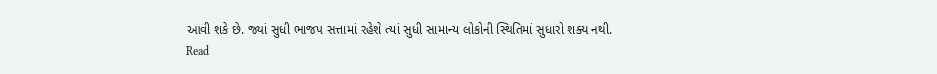આવી શકે છે. જ્યાં સુધી ભાજપ સત્તામાં રહેશે ત્યાં સુધી સામાન્ય લોકોની સ્થિતિમાં સુધારો શક્ય નથી.
Read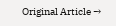Original Article →